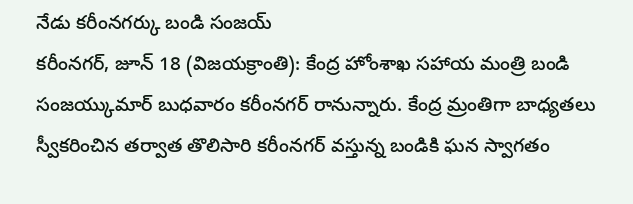నేడు కరీంనగర్కు బండి సంజయ్
కరీంనగర్, జూన్ 18 (విజయక్రాంతి): కేంద్ర హోంశాఖ సహాయ మంత్రి బండి సంజయ్కుమార్ బుధవారం కరీంనగర్ రానున్నారు. కేంద్ర మ్రంతిగా బాధ్యతలు స్వీకరించిన తర్వాత తొలిసారి కరీంనగర్ వస్తున్న బండికి ఘన స్వాగతం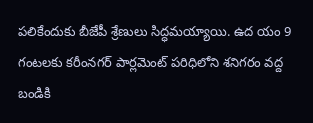పలికేందుకు బీజేపీ శ్రేణులు సిద్ధమయ్యాయి. ఉద యం 9 గంటలకు కరీంనగర్ పార్లమెంట్ పరిధిలోని శనిగరం వద్ద బండికి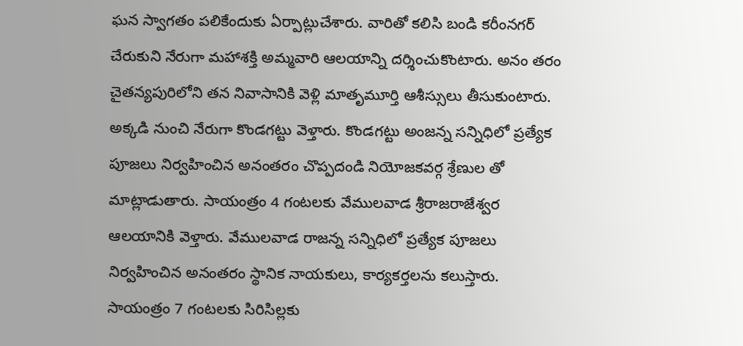ఘన స్వాగతం పలికేందుకు ఏర్పాట్లుచేశారు. వారితో కలిసి బండి కరీంనగర్ చేరుకుని నేరుగా మహాశక్తి అమ్మవారి ఆలయాన్ని దర్శించుకొంటారు. అనం తరం చైతన్యపురిలోని తన నివాసానికి వెళ్లి మాతృమూర్తి ఆశీస్సులు తీసుకుంటారు.
అక్కడి నుంచి నేరుగా కొండగట్టు వెళ్తారు. కొండగట్టు అంజన్న సన్నిధిలో ప్రత్యేక పూజలు నిర్వహించిన అనంతరం చొప్పదండి నియోజకవర్గ శ్రేణుల తో మాట్లాడుతారు. సాయంత్రం 4 గంటలకు వేములవాడ శ్రీరాజరాజేశ్వర ఆలయానికి వెళ్తారు. వేములవాడ రాజన్న సన్నిధిలో ప్రత్యేక పూజలు నిర్వహించిన అనంతరం స్థానిక నాయకులు, కార్యకర్తలను కలుస్తారు. సాయంత్రం 7 గంటలకు సిరిసిల్లకు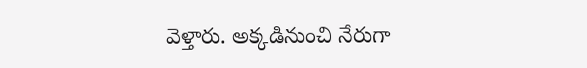వెళ్తారు. అక్కడినుంచి నేరుగా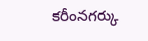కరీంనగర్కు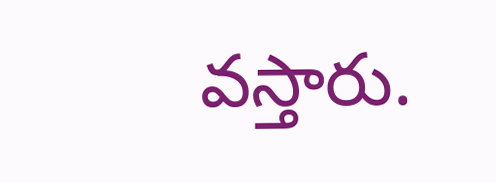వస్తారు.